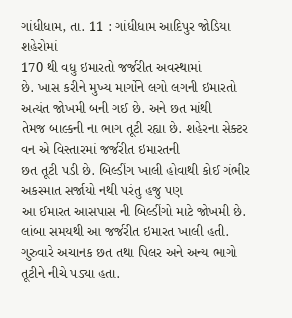ગાંધીધામ, તા. 11 : ગાંધીધામ આદિપુર જોડિયા શહેરોમાં
170 થી વધુ ઇમારતો જર્જરીત અવસ્થામાં
છે. ખાસ કરીને મુખ્ય માર્ગોને લગો લગની ઇમારતો અત્યંત જોખમી બની ગઈ છે. અને છત માંથી
તેમજ બાલ્કની ના ભાગ તૂટી રહ્યા છે. શહેરના સેક્ટર વન એ વિસ્તારમાં જર્જરીત ઇમારતની
છત તૂટી પડી છે. બિલ્ડીંગ ખાલી હોવાથી કોઈ ગંભીર અકસ્માત સર્જાયો નથી પરંતુ હજુ પણ
આ ઈમારત આસપાસ ની બિલ્ડીંગો માટે જોખમી છે. લાંબા સમયથી આ જર્જરીત ઇમારત ખાલી હતી.
ગુરુવારે અચાનક છત તથા પિલર અને અન્ય ભાગો તૂટીને નીચે પડ્યા હતા.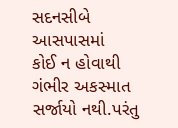સદનસીબે આસપાસમાં
કોઈ ન હોવાથી ગંભીર અકસ્માત સર્જાયો નથી.પરંતુ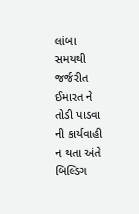લાંબા સમયથી જર્જરીત ઈમારત ને તોડી પાડવા
ની કાર્યવાહી ન થતા અંતે બિલ્ડિગ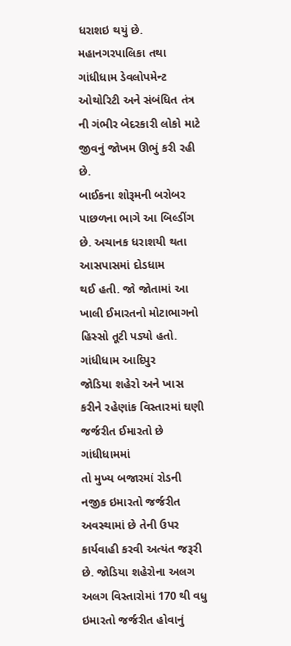ધરાશઇ થયું છે. મહાનગરપાલિકા તથા ગાંધીધામ ડેવલોપમેન્ટ
ઓથોરિટી અને સંબંધિત તંત્ર ની ગંભીર બેદરકારી લોકો માટે જીવનું જોખમ ઊભું કરી રહી છે.
બાઈકના શોરૂમની બરોબર પાછળના ભાગે આ બિલ્ડીંગ છે. અચાનક ધરાશયી થતા આસપાસમાં દોડધામ
થઈ હતી. જો જોતામાં આ ખાલી ઈમારતનો મોટાભાગનો હિસ્સો તૂટી પડ્યો હતો. ગાંધીધામ આદિપુર
જોડિયા શહેરો અને ખાસ કરીને રહેણાંક વિસ્તારમાં ઘણી જર્જરીત ઈમારતો છે ગાંધીધામમાં
તો મુખ્ય બજારમાં રોડની નજીક ઇમારતો જર્જરીત
અવસ્થામાં છે તેની ઉપર કાર્યવાહી કરવી અત્યંત જરૂરી છે. જોડિયા શહેરોના અલગ અલગ વિસ્તારોમાં 170 થી વધુ ઇમારતો જર્જરીત હોવાનું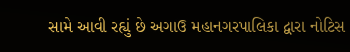સામે આવી રહ્યું છે અગાઉ મહાનગરપાલિકા દ્વારા નોટિસ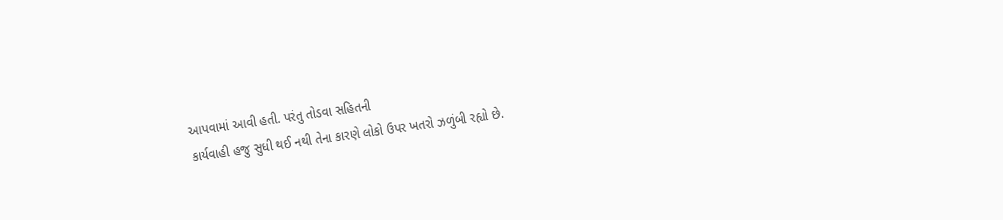આપવામાં આવી હતી. પરંતુ તોડવા સહિતની
કાર્યવાહી હજુ સુધી થઈ નથી તેના કારણે લોકો ઉપર ખતરો ઝળુંબી રહ્યો છે.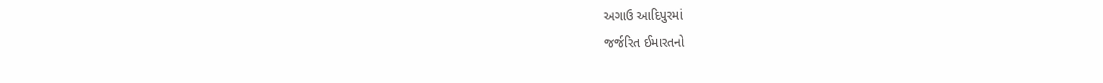અગાઉ આદિપુરમાં
જર્જરિત ઈમારતનો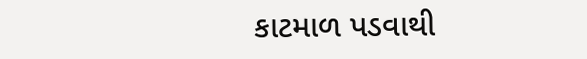કાટમાળ પડવાથી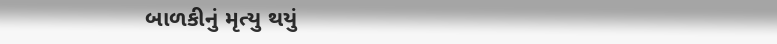બાળકીનું મૃત્યુ થયું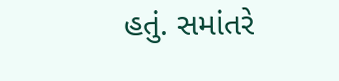હતું. સમાંતરે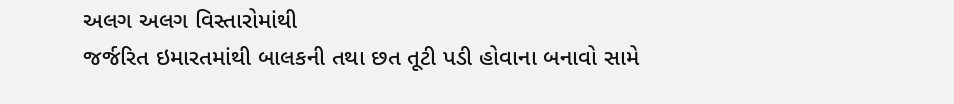અલગ અલગ વિસ્તારોમાંથી
જર્જરિત ઇમારતમાંથી બાલકની તથા છત તૂટી પડી હોવાના બનાવો સામે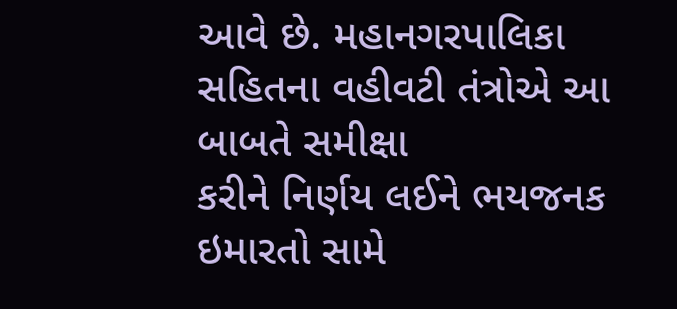આવે છે. મહાનગરપાલિકા સહિતના વહીવટી તંત્રોએ આ બાબતે સમીક્ષા
કરીને નિર્ણય લઈને ભયજનક ઇમારતો સામે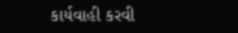કાર્યવાહી કરવી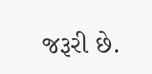જરૂરી છે.